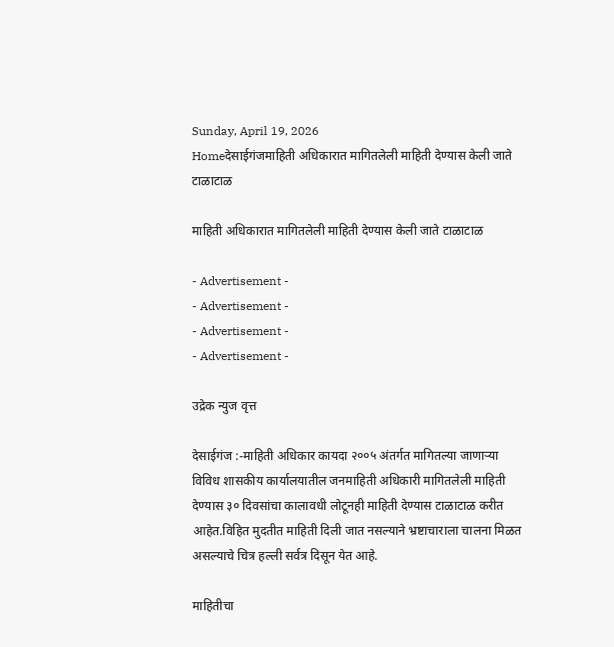Sunday, April 19, 2026
Homeदेसाईगंजमाहिती अधिकारात मागितलेली माहिती देण्यास केली जाते टाळाटाळ

माहिती अधिकारात मागितलेली माहिती देण्यास केली जाते टाळाटाळ

- Advertisement -
- Advertisement -
- Advertisement -
- Advertisement -

उद्रेक न्युज वृत्त

देसाईगंज :-माहिती अधिकार कायदा २००५ अंतर्गत मागितल्या जाणाऱ्या विविध शासकीय कार्यालयातील जनमाहिती अधिकारी मागितलेली माहिती देण्यास ३० दिवसांचा कालावधी लोटूनही माहिती देण्यास टाळाटाळ करीत आहेत.विहित मुदतीत माहिती दिली जात नसल्याने भ्रष्टाचाराला चालना मिळत असल्याचे चित्र हल्ली सर्वत्र दिसून येत आहे.

माहितीचा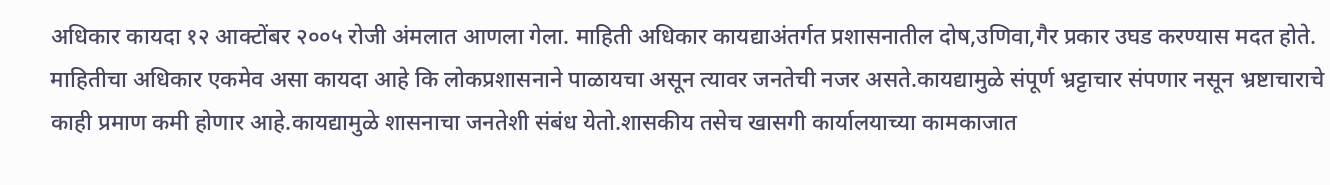अधिकार कायदा १२ आक्टोंबर २००५ रोजी अंमलात आणला गेला. माहिती अधिकार कायद्याअंतर्गत प्रशासनातील दोष,उणिवा,गैर प्रकार उघड करण्यास मदत होते. माहितीचा अधिकार एकमेव असा कायदा आहे कि लोकप्रशासनाने पाळायचा असून त्यावर जनतेची नजर असते.कायद्यामुळे संपूर्ण भ्रट्टाचार संपणार नसून भ्रष्टाचाराचे काही प्रमाण कमी होणार आहे.कायद्यामुळे शासनाचा जनतेशी संबंध येतो.शासकीय तसेच खासगी कार्यालयाच्या कामकाजात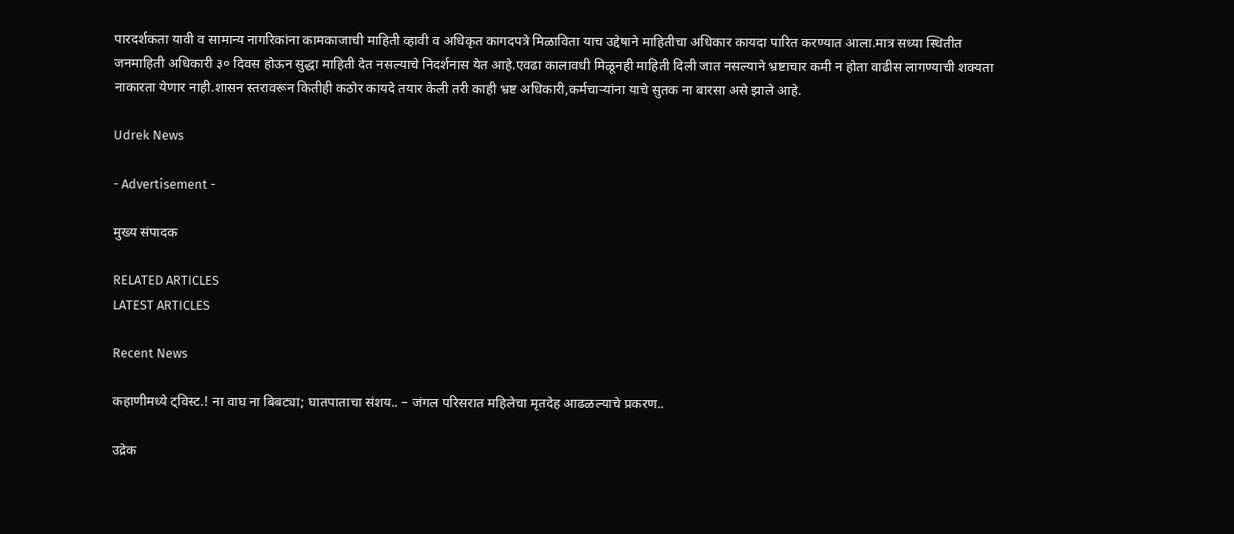पारदर्शकता यावी व सामान्य नागरिकांना कामकाजाची माहिती व्हावी व अधिकृत कागदपत्रे मिळाविता याच उद्देषाने माहितीचा अधिकार कायदा पारित करण्यात आला.मात्र सध्या स्थितीत जनमाहिती अधिकारी ३० दिवस होऊन सुद्धा माहिती देत नसल्याचे निदर्शनास येत आहे.एवढा कालावधी मिळूनही माहिती दिली जात नसल्याने भ्रष्टाचार कमी न होता वाढीस लागण्याची शक्यता नाकारता येणार नाही.शासन स्तरावरून कितीही कठोर कायदे तयार केली तरी काही भ्रष्ट अधिकारी,कर्मचाऱ्यांना याचे सुतक ना बारसा असे झाले आहे.

Udrek News

- Advertisement -

मुख्य संपादक

RELATED ARTICLES
LATEST ARTICLES

Recent News

कहाणीमध्ये ट्विस्ट.! ना वाघ ना बिबट्या; घातपाताचा संशय.. – जंगल परिसरात महिलेचा मृतदेह आढळल्याचे प्रकरण..

उद्रेक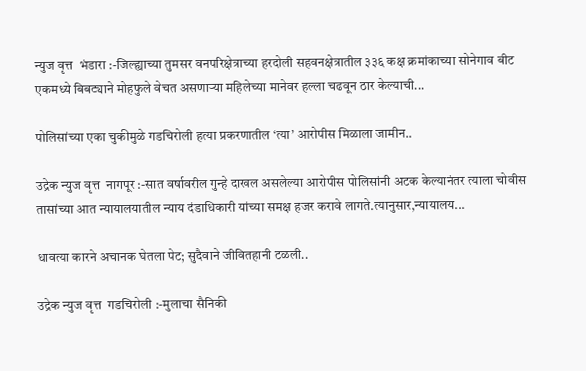न्युज वृत्त  भंडारा :-जिल्ह्याच्या तुमसर वनपरिक्षेत्राच्या हरदोली सहवनक्षेत्रातील ३३६ कक्ष क्रमांकाच्या सोनेगाव बीट एकमध्ये बिबट्याने मोहफुले वेचत असणाऱ्या महिलेच्या मानेवर हल्ला चढवून ठार केल्याची...

पोलिसांच्या एका चुकीमुळे गडचिरोली हत्या प्रकरणातील ‘त्या’ आरोपीस मिळाला जामीन..

उद्रेक न्युज वृत्त  नागपूर :-सात वर्षावरील गुन्हे दाखल असलेल्या आरोपीस पोलिसांनी अटक केल्यानंतर त्याला चोवीस तासांच्या आत न्यायालयातील न्याय दंडाधिकारी यांच्या समक्ष हजर करावे लागते.त्यानुसार,न्यायालय...

धावत्या कारने अचानक घेतला पेट; सुदैवाने जीवितहानी टळली..

उद्रेक न्युज वृत्त  गडचिरोली :-मुलाचा सैनिकी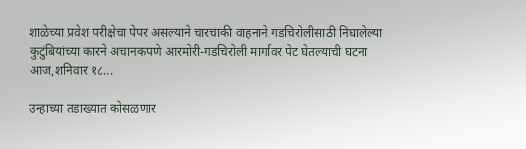शाळेच्या प्रवेश परीक्षेचा पेपर असल्याने चारचाकी वाहनाने गडचिरोलीसाठी निघालेल्या कुटुंबियांच्या कारने अचानकपणे आरमोरी-गडचिरोली मार्गावर पेट घेतल्याची घटना आज,शनिवार १८...

उन्हाच्या तडाख्यात कोसळणार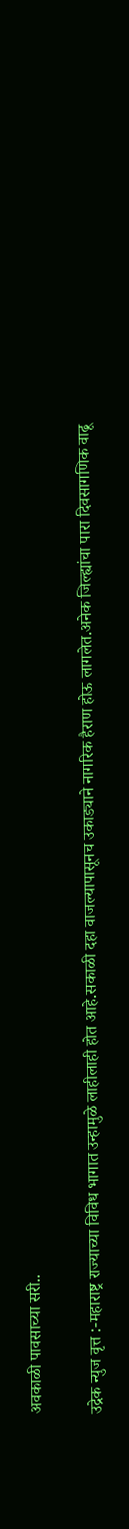अवकाळी पावसाच्या सरी..

उद्रेक न्युज वृत्त :-महाराष्ट्र राज्याच्या विविध भागात उन्हामुळे लाहीलाही होत आहे.सकाळी दहा वाजल्यापासूनच उकाड्याने नागरिक हैराण होऊ लागलेत.अनेक जिल्ह्यांचा पारा दिवसागणिक वाढू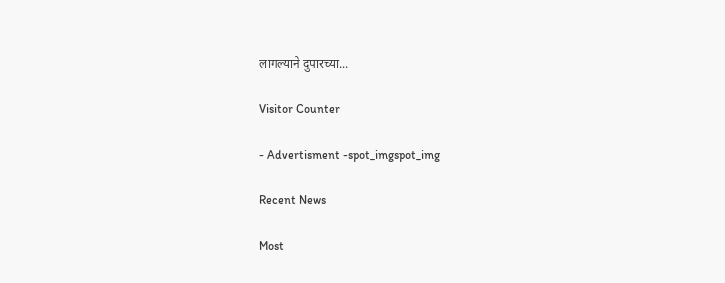लागल्याने दुपारच्या...

Visitor Counter

- Advertisment -spot_imgspot_img

Recent News

Most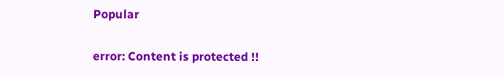Popular

error: Content is protected !!